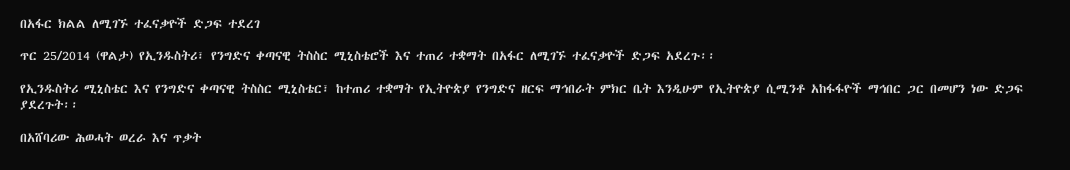በአፋር ክልል ለሚገኙ ተፈናቃዮች ድጋፍ ተደረገ

ጥር 25/2014 (ዋልታ) የኢንዱስትሪ፣ የንግድና ቀጣናዊ ትስስር ሚኒስቴሮች እና ተጠሪ ተቋማት በአፋር ለሚገኙ ተፈናቃዮች ድጋፍ አደረጉ፡፡

የኢንዱስትሪ ሚኒስቴር እና የንግድና ቀጣናዊ ትስስር ሚኒስቴር፣ ከተጠሪ ተቋማት የኢትዮጵያ የንግድና ዘርፍ ማኅበራት ምክር ቤት እንዲሁም የኢትዮጵያ ሲሚንቶ አከፋፋዮች ማኅበር ጋር በመሆን ነው ድጋፍ ያደረጉት፡፡

በአሸባሪው ሕወሓት ወረራ እና ጥቃት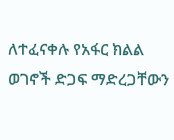ለተፈናቀሉ የአፋር ክልል ወገኖች ድጋፍ ማድረጋቸውን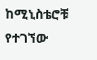ከሚኒስቴሮቹ የተገኘው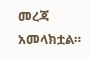መረጃ አመላክቷል።